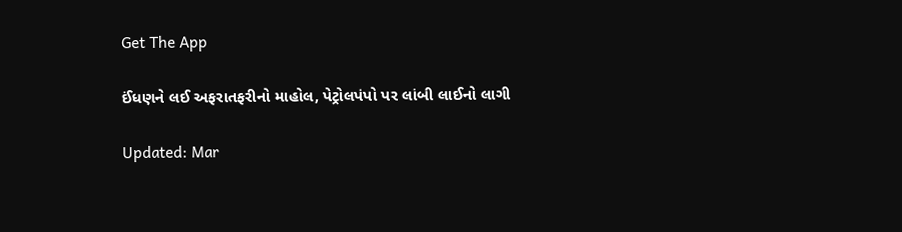Get The App

ઈંધણને લઈ અફરાતફરીનો માહોલ, પેટ્રોલપંપો પર લાંબી લાઈનો લાગી

Updated: Mar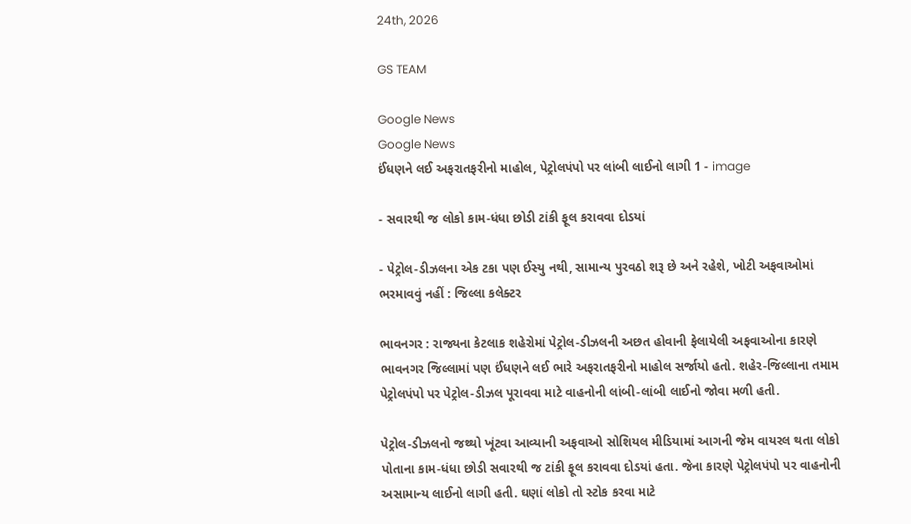24th, 2026

GS TEAM

Google News
Google News
ઈંધણને લઈ અફરાતફરીનો માહોલ, પેટ્રોલપંપો પર લાંબી લાઈનો લાગી 1 - image

- સવારથી જ લોકો કામ-ધંધા છોડી ટાંકી ફૂલ કરાવવા દોડયાં

- પેટ્રોલ-ડીઝલના એક ટકા પણ ઈસ્યુ નથી, સામાન્ય પુરવઠો શરૂ છે અને રહેશે, ખોટી અફવાઓમાં ભરમાવવું નહીં : જિલ્લા કલેક્ટર

ભાવનગર : રાજ્યના કેટલાક શહેરોમાં પેટ્રોલ-ડીઝલની અછત હોવાની ફેલાયેલી અફવાઓના કારણે ભાવનગર જિલ્લામાં પણ ઈંધણને લઈ ભારે અફરાતફરીનો માહોલ સર્જાયો હતો. શહેર-જિલ્લાના તમામ પેટ્રોલપંપો પર પેટ્રોલ-ડીઝલ પૂરાવવા માટે વાહનોની લાંબી-લાંબી લાઈનો જોવા મળી હતી.

પેટ્રોલ-ડીઝલનો જથ્થો ખૂંટવા આવ્યાની અફવાઓ સોશિયલ મીડિયામાં આગની જેમ વાયરલ થતા લોકો પોતાના કામ-ધંધા છોડી સવારથી જ ટાંકી ફૂલ કરાવવા દોડયાં હતા. જેના કારણે પેટ્રોલપંપો પર વાહનોની અસામાન્ય લાઈનો લાગી હતી. ઘણાં લોકો તો સ્ટોક કરવા માટે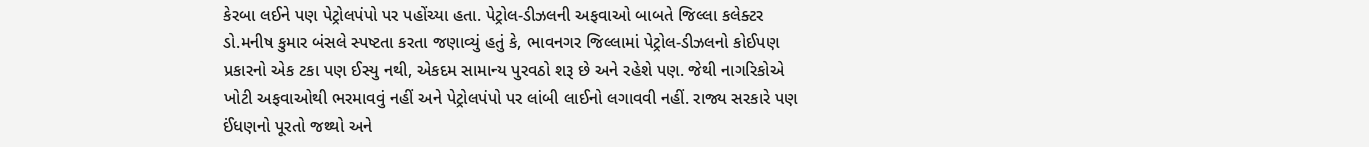કેરબા લઈને પણ પેટ્રોલપંપો પર પહોંચ્યા હતા. પેટ્રોલ-ડીઝલની અફવાઓ બાબતે જિલ્લા કલેક્ટર ડો.મનીષ કુમાર બંસલે સ્પષ્ટતા કરતા જણાવ્યું હતું કે, ભાવનગર જિલ્લામાં પેટ્રોલ-ડીઝલનો કોઈપણ પ્રકારનો એક ટકા પણ ઈસ્યુ નથી, એકદમ સામાન્ય પુરવઠો શરૂ છે અને રહેશે પણ. જેથી નાગરિકોએ ખોટી અફવાઓથી ભરમાવવું નહીં અને પેટ્રોલપંપો પર લાંબી લાઈનો લગાવવી નહીં. રાજ્ય સરકારે પણ ઈંધણનો પૂરતો જથ્થો અને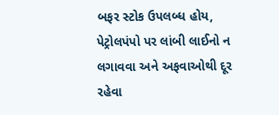બફર સ્ટોક ઉપલબ્ધ હોય, પેટ્રોલપંપો પર લાંબી લાઈનો ન લગાવવા અને અફવાઓથી દૂર રહેવા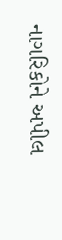નાગરિકોને અપીલ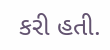કરી હતી.